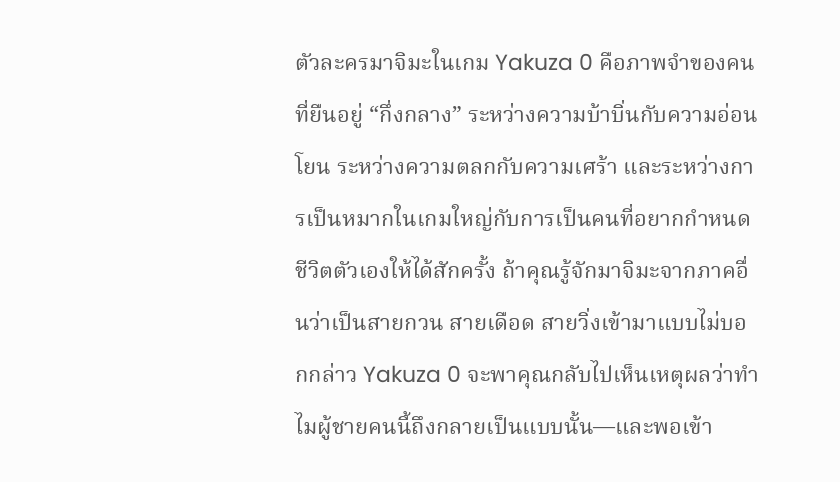ตัวละครมาจิมะในเกม Yakuza 0 คือภาพจำของคนที่ยืนอยู่ “กึ่งกลาง” ระหว่างความบ้าบิ่นกับความอ่อนโยน ระหว่างความตลกกับความเศร้า และระหว่างการเป็นหมากในเกมใหญ่กับการเป็นคนที่อยากกำหนดชีวิตตัวเองให้ได้สักครั้ง ถ้าคุณรู้จักมาจิมะจากภาคอื่นว่าเป็นสายกวน สายเดือด สายวิ่งเข้ามาแบบไม่บอกกล่าว Yakuza 0 จะพาคุณกลับไปเห็นเหตุผลว่าทำไมผู้ชายคนนี้ถึงกลายเป็นแบบนั้น—และพอเข้า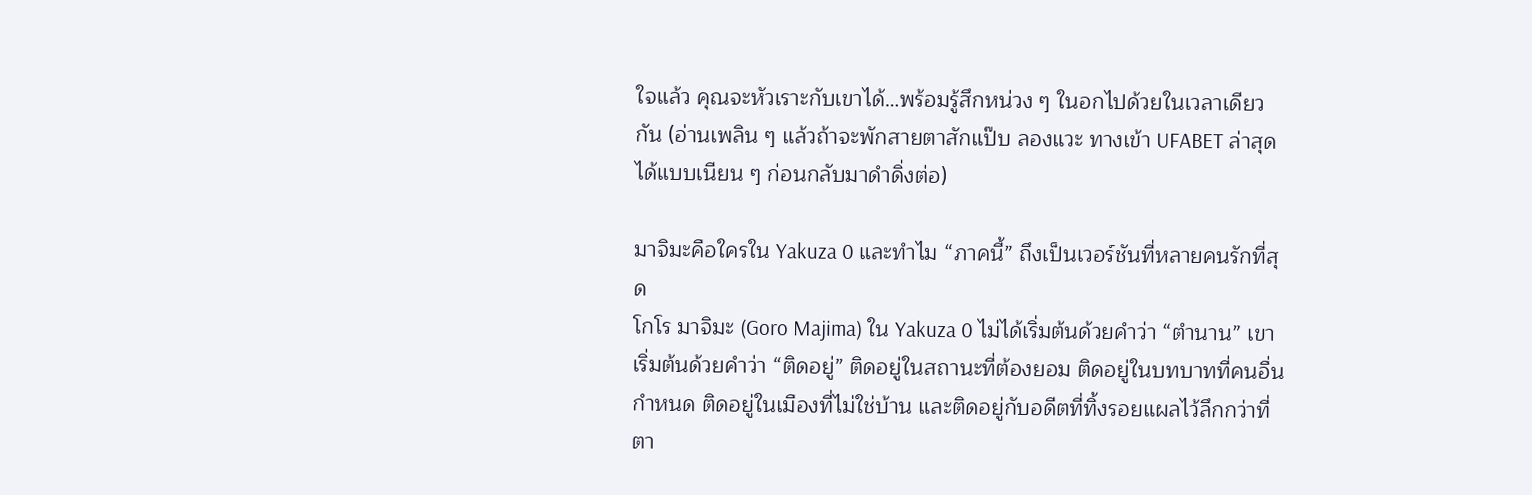ใจแล้ว คุณจะหัวเราะกับเขาได้…พร้อมรู้สึกหน่วง ๆ ในอกไปด้วยในเวลาเดียวกัน (อ่านเพลิน ๆ แล้วถ้าจะพักสายตาสักแป๊บ ลองแวะ ทางเข้า UFABET ล่าสุด ได้แบบเนียน ๆ ก่อนกลับมาดำดิ่งต่อ)

มาจิมะคือใครใน Yakuza 0 และทำไม “ภาคนี้” ถึงเป็นเวอร์ชันที่หลายคนรักที่สุด
โกโร มาจิมะ (Goro Majima) ใน Yakuza 0 ไม่ได้เริ่มต้นด้วยคำว่า “ตำนาน” เขาเริ่มต้นด้วยคำว่า “ติดอยู่” ติดอยู่ในสถานะที่ต้องยอม ติดอยู่ในบทบาทที่คนอื่นกำหนด ติดอยู่ในเมืองที่ไม่ใช่บ้าน และติดอยู่กับอดีตที่ทิ้งรอยแผลไว้ลึกกว่าที่ตา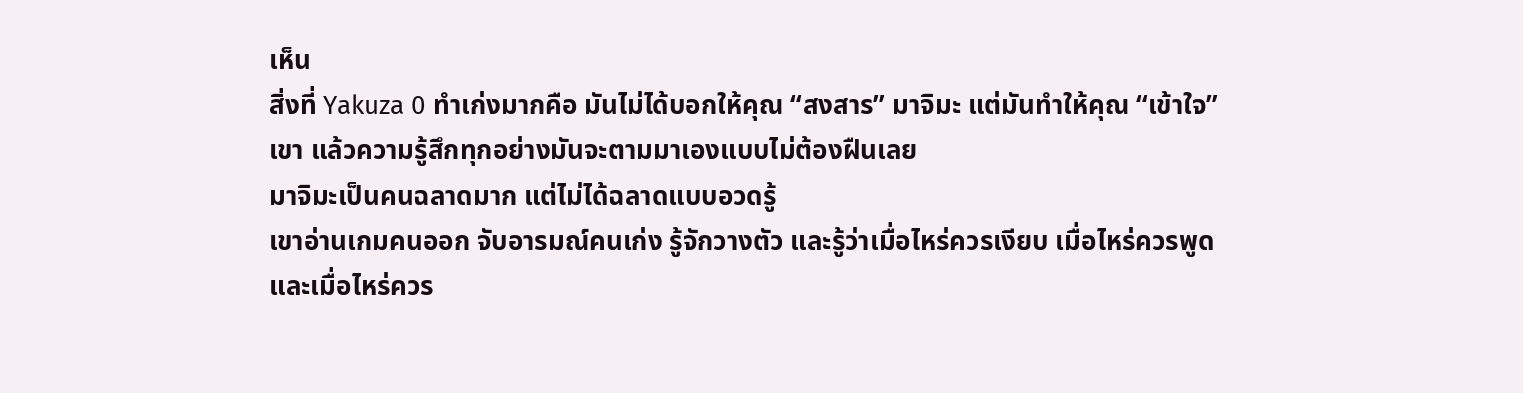เห็น
สิ่งที่ Yakuza 0 ทำเก่งมากคือ มันไม่ได้บอกให้คุณ “สงสาร” มาจิมะ แต่มันทำให้คุณ “เข้าใจ” เขา แล้วความรู้สึกทุกอย่างมันจะตามมาเองแบบไม่ต้องฝืนเลย
มาจิมะเป็นคนฉลาดมาก แต่ไม่ได้ฉลาดแบบอวดรู้
เขาอ่านเกมคนออก จับอารมณ์คนเก่ง รู้จักวางตัว และรู้ว่าเมื่อไหร่ควรเงียบ เมื่อไหร่ควรพูด และเมื่อไหร่ควร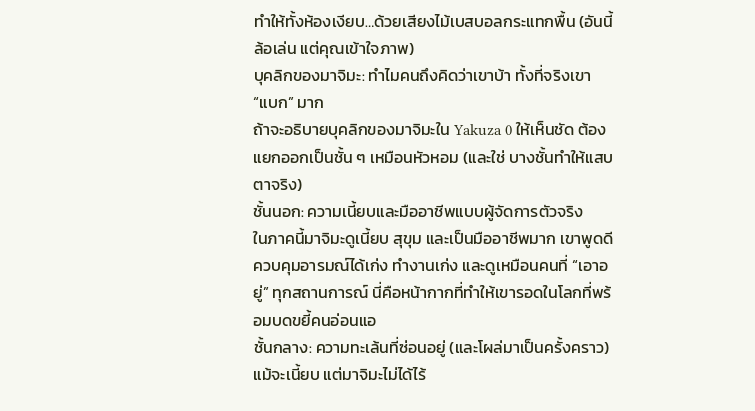ทำให้ทั้งห้องเงียบ…ด้วยเสียงไม้เบสบอลกระแทกพื้น (อันนี้ล้อเล่น แต่คุณเข้าใจภาพ)
บุคลิกของมาจิมะ: ทำไมคนถึงคิดว่าเขาบ้า ทั้งที่จริงเขา “แบก” มาก
ถ้าจะอธิบายบุคลิกของมาจิมะใน Yakuza 0 ให้เห็นชัด ต้องแยกออกเป็นชั้น ๆ เหมือนหัวหอม (และใช่ บางชั้นทำให้แสบตาจริง)
ชั้นนอก: ความเนี้ยบและมืออาชีพแบบผู้จัดการตัวจริง
ในภาคนี้มาจิมะดูเนี้ยบ สุขุม และเป็นมืออาชีพมาก เขาพูดดี ควบคุมอารมณ์ได้เก่ง ทำงานเก่ง และดูเหมือนคนที่ “เอาอยู่” ทุกสถานการณ์ นี่คือหน้ากากที่ทำให้เขารอดในโลกที่พร้อมบดขยี้คนอ่อนแอ
ชั้นกลาง: ความทะเล้นที่ซ่อนอยู่ (และโผล่มาเป็นครั้งคราว)
แม้จะเนี้ยบ แต่มาจิมะไม่ได้ไร้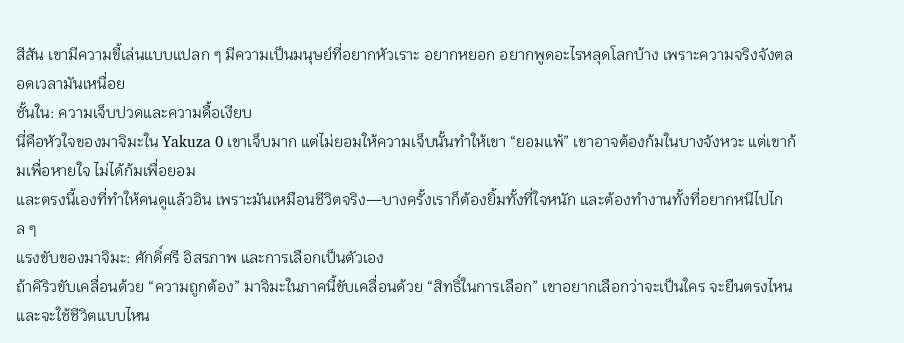สีสัน เขามีความขี้เล่นแบบแปลก ๆ มีความเป็นมนุษย์ที่อยากหัวเราะ อยากหยอก อยากพูดอะไรหลุดโลกบ้าง เพราะความจริงจังตลอดเวลามันเหนื่อย
ชั้นใน: ความเจ็บปวดและความดื้อเงียบ
นี่คือหัวใจของมาจิมะใน Yakuza 0 เขาเจ็บมาก แต่ไม่ยอมให้ความเจ็บนั้นทำให้เขา “ยอมแพ้” เขาอาจต้องก้มในบางจังหวะ แต่เขาก้มเพื่อหายใจ ไม่ได้ก้มเพื่อยอม
และตรงนี้เองที่ทำให้คนดูแล้วอิน เพราะมันเหมือนชีวิตจริง—บางครั้งเราก็ต้องยิ้มทั้งที่ใจหนัก และต้องทำงานทั้งที่อยากหนีไปไกล ๆ
แรงขับของมาจิมะ: ศักดิ์ศรี อิสรภาพ และการเลือกเป็นตัวเอง
ถ้าคิริวขับเคลื่อนด้วย “ความถูกต้อง” มาจิมะในภาคนี้ขับเคลื่อนด้วย “สิทธิ์ในการเลือก” เขาอยากเลือกว่าจะเป็นใคร จะยืนตรงไหน และจะใช้ชีวิตแบบไหน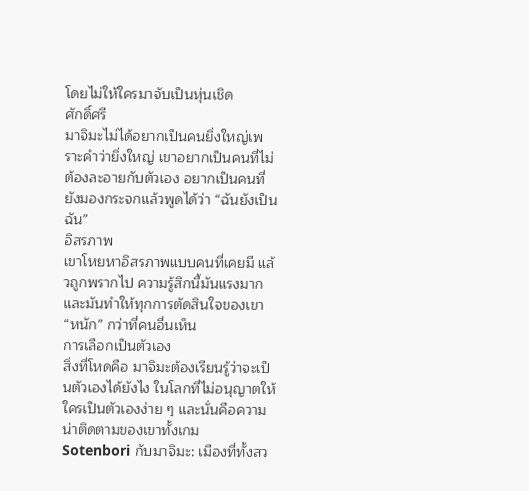โดยไม่ให้ใครมาจับเป็นหุ่นเชิด
ศักดิ์ศรี
มาจิมะไม่ได้อยากเป็นคนยิ่งใหญ่เพราะคำว่ายิ่งใหญ่ เขาอยากเป็นคนที่ไม่ต้องละอายกับตัวเอง อยากเป็นคนที่ยังมองกระจกแล้วพูดได้ว่า “ฉันยังเป็นฉัน”
อิสรภาพ
เขาโหยหาอิสรภาพแบบคนที่เคยมี แล้วถูกพรากไป ความรู้สึกนี้มันแรงมาก และมันทำให้ทุกการตัดสินใจของเขา “หนัก” กว่าที่คนอื่นเห็น
การเลือกเป็นตัวเอง
สิ่งที่โหดคือ มาจิมะต้องเรียนรู้ว่าจะเป็นตัวเองได้ยังไง ในโลกที่ไม่อนุญาตให้ใครเป็นตัวเองง่าย ๆ และนั่นคือความน่าติดตามของเขาทั้งเกม
Sotenbori กับมาจิมะ: เมืองที่ทั้งสว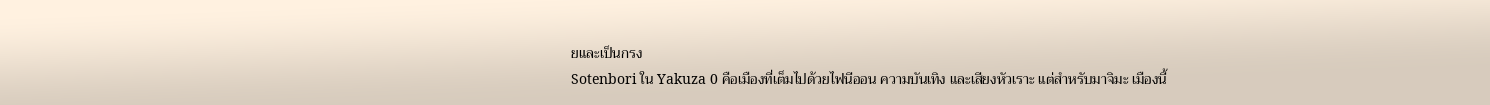ยและเป็นกรง
Sotenbori ใน Yakuza 0 คือเมืองที่เต็มไปด้วยไฟนีออน ความบันเทิง และเสียงหัวเราะ แต่สำหรับมาจิมะ เมืองนี้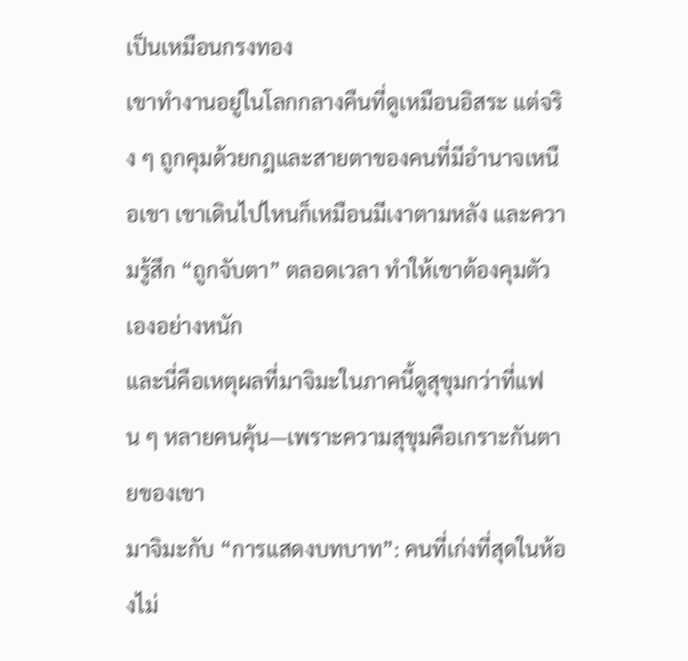เป็นเหมือนกรงทอง
เขาทำงานอยู่ในโลกกลางคืนที่ดูเหมือนอิสระ แต่จริง ๆ ถูกคุมด้วยกฎและสายตาของคนที่มีอำนาจเหนือเขา เขาเดินไปไหนก็เหมือนมีเงาตามหลัง และความรู้สึก “ถูกจับตา” ตลอดเวลา ทำให้เขาต้องคุมตัวเองอย่างหนัก
และนี่คือเหตุผลที่มาจิมะในภาคนี้ดูสุขุมกว่าที่แฟน ๆ หลายคนคุ้น—เพราะความสุขุมคือเกราะกันตายของเขา
มาจิมะกับ “การแสดงบทบาท”: คนที่เก่งที่สุดในห้องไม่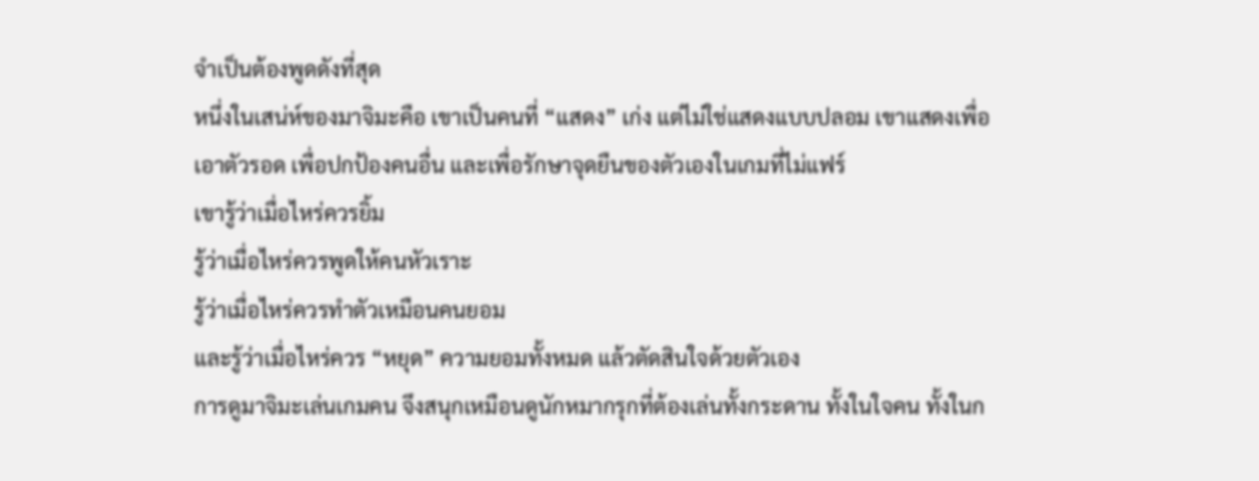จำเป็นต้องพูดดังที่สุด
หนึ่งในเสน่ห์ของมาจิมะคือ เขาเป็นคนที่ “แสดง” เก่ง แต่ไม่ใช่แสดงแบบปลอม เขาแสดงเพื่อเอาตัวรอด เพื่อปกป้องคนอื่น และเพื่อรักษาจุดยืนของตัวเองในเกมที่ไม่แฟร์
เขารู้ว่าเมื่อไหร่ควรยิ้ม
รู้ว่าเมื่อไหร่ควรพูดให้คนหัวเราะ
รู้ว่าเมื่อไหร่ควรทำตัวเหมือนคนยอม
และรู้ว่าเมื่อไหร่ควร “หยุด” ความยอมทั้งหมด แล้วตัดสินใจด้วยตัวเอง
การดูมาจิมะเล่นเกมคน จึงสนุกเหมือนดูนักหมากรุกที่ต้องเล่นทั้งกระดาน ทั้งในใจคน ทั้งในก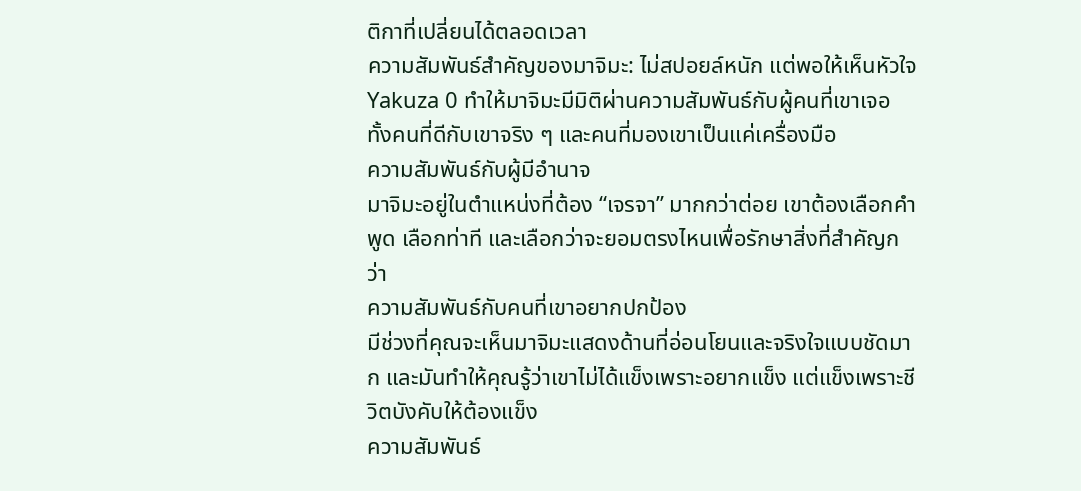ติกาที่เปลี่ยนได้ตลอดเวลา
ความสัมพันธ์สำคัญของมาจิมะ: ไม่สปอยล์หนัก แต่พอให้เห็นหัวใจ
Yakuza 0 ทำให้มาจิมะมีมิติผ่านความสัมพันธ์กับผู้คนที่เขาเจอ ทั้งคนที่ดีกับเขาจริง ๆ และคนที่มองเขาเป็นแค่เครื่องมือ
ความสัมพันธ์กับผู้มีอำนาจ
มาจิมะอยู่ในตำแหน่งที่ต้อง “เจรจา” มากกว่าต่อย เขาต้องเลือกคำพูด เลือกท่าที และเลือกว่าจะยอมตรงไหนเพื่อรักษาสิ่งที่สำคัญกว่า
ความสัมพันธ์กับคนที่เขาอยากปกป้อง
มีช่วงที่คุณจะเห็นมาจิมะแสดงด้านที่อ่อนโยนและจริงใจแบบชัดมาก และมันทำให้คุณรู้ว่าเขาไม่ได้แข็งเพราะอยากแข็ง แต่แข็งเพราะชีวิตบังคับให้ต้องแข็ง
ความสัมพันธ์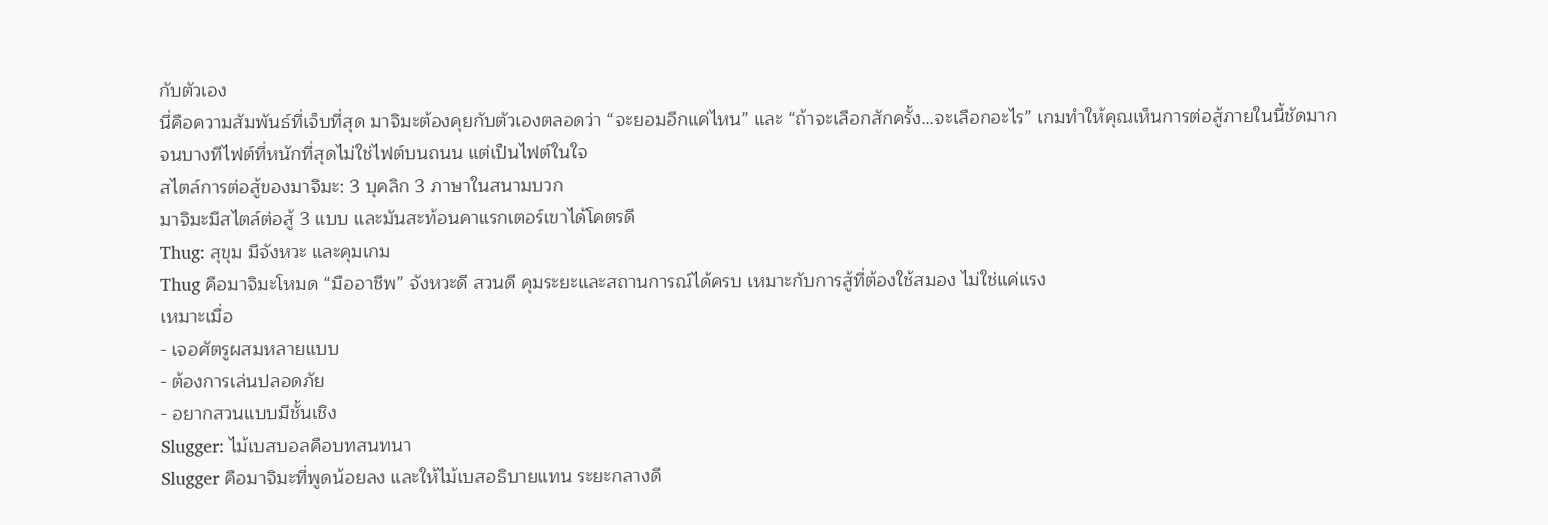กับตัวเอง
นี่คือความสัมพันธ์ที่เจ็บที่สุด มาจิมะต้องคุยกับตัวเองตลอดว่า “จะยอมอีกแค่ไหน” และ “ถ้าจะเลือกสักครั้ง…จะเลือกอะไร” เกมทำให้คุณเห็นการต่อสู้ภายในนี้ชัดมาก จนบางทีไฟต์ที่หนักที่สุดไม่ใช่ไฟต์บนถนน แต่เป็นไฟต์ในใจ
สไตล์การต่อสู้ของมาจิมะ: 3 บุคลิก 3 ภาษาในสนามบวก
มาจิมะมีสไตล์ต่อสู้ 3 แบบ และมันสะท้อนคาแรกเตอร์เขาได้โคตรดี
Thug: สุขุม มีจังหวะ และคุมเกม
Thug คือมาจิมะโหมด “มืออาชีพ” จังหวะดี สวนดี คุมระยะและสถานการณ์ได้ครบ เหมาะกับการสู้ที่ต้องใช้สมอง ไม่ใช่แค่แรง
เหมาะเมื่อ
- เจอศัตรูผสมหลายแบบ
- ต้องการเล่นปลอดภัย
- อยากสวนแบบมีชั้นเชิง
Slugger: ไม้เบสบอลคือบทสนทนา
Slugger คือมาจิมะที่พูดน้อยลง และให้ไม้เบสอธิบายแทน ระยะกลางดี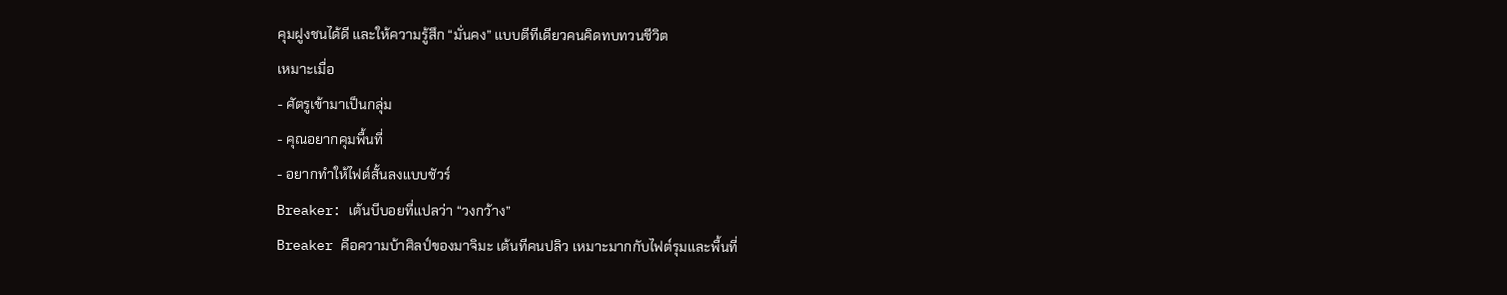คุมฝูงชนได้ดี และให้ความรู้สึก “มั่นคง” แบบตีทีเดียวคนคิดทบทวนชีวิต
เหมาะเมื่อ
- ศัตรูเข้ามาเป็นกลุ่ม
- คุณอยากคุมพื้นที่
- อยากทำให้ไฟต์สั้นลงแบบชัวร์
Breaker: เต้นบีบอยที่แปลว่า “วงกว้าง”
Breaker คือความบ้าศิลป์ของมาจิมะ เต้นทีคนปลิว เหมาะมากกับไฟต์รุมและพื้นที่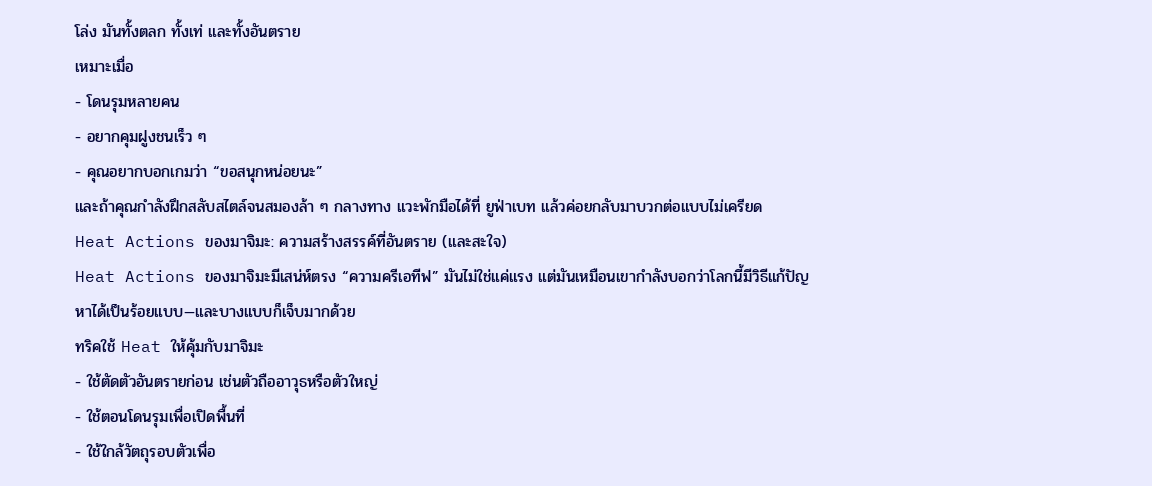โล่ง มันทั้งตลก ทั้งเท่ และทั้งอันตราย
เหมาะเมื่อ
- โดนรุมหลายคน
- อยากคุมฝูงชนเร็ว ๆ
- คุณอยากบอกเกมว่า “ขอสนุกหน่อยนะ”
และถ้าคุณกำลังฝึกสลับสไตล์จนสมองล้า ๆ กลางทาง แวะพักมือได้ที่ ยูฟ่าเบท แล้วค่อยกลับมาบวกต่อแบบไม่เครียด
Heat Actions ของมาจิมะ: ความสร้างสรรค์ที่อันตราย (และสะใจ)
Heat Actions ของมาจิมะมีเสน่ห์ตรง “ความครีเอทีฟ” มันไม่ใช่แค่แรง แต่มันเหมือนเขากำลังบอกว่าโลกนี้มีวิธีแก้ปัญหาได้เป็นร้อยแบบ—และบางแบบก็เจ็บมากด้วย
ทริคใช้ Heat ให้คุ้มกับมาจิมะ
- ใช้ตัดตัวอันตรายก่อน เช่นตัวถืออาวุธหรือตัวใหญ่
- ใช้ตอนโดนรุมเพื่อเปิดพื้นที่
- ใช้ใกล้วัตถุรอบตัวเพื่อ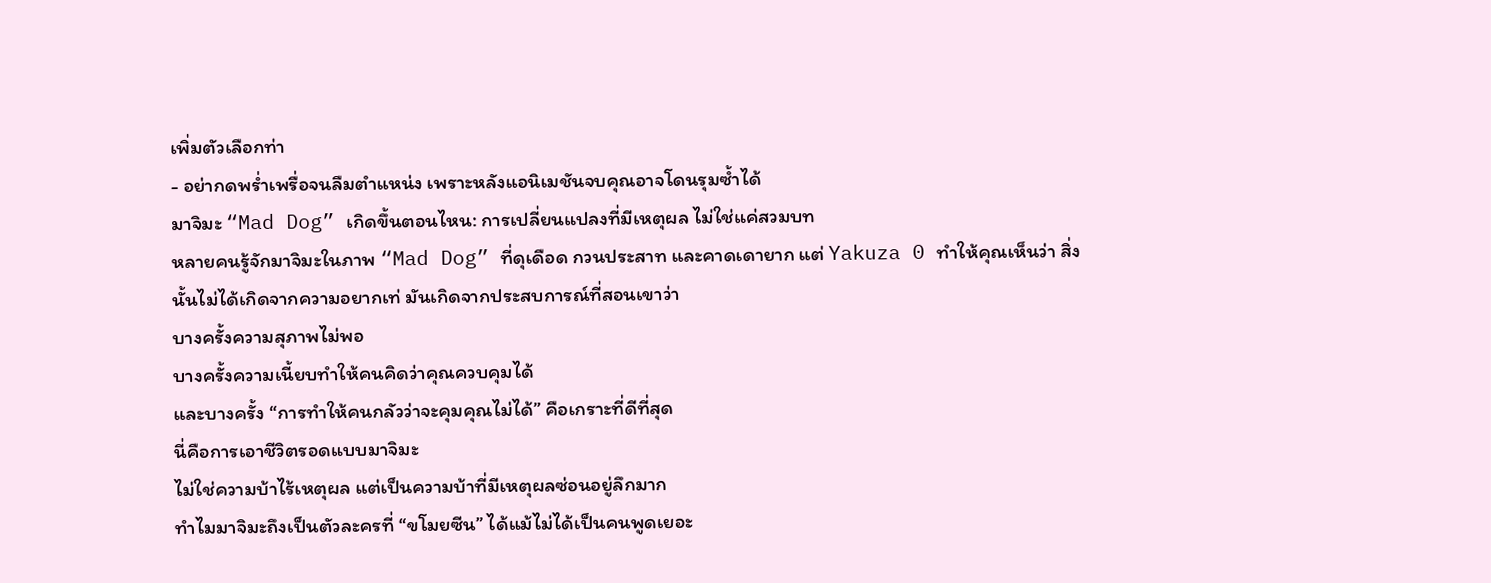เพิ่มตัวเลือกท่า
- อย่ากดพร่ำเพรื่อจนลืมตำแหน่ง เพราะหลังแอนิเมชันจบคุณอาจโดนรุมซ้ำได้
มาจิมะ “Mad Dog” เกิดขึ้นตอนไหน: การเปลี่ยนแปลงที่มีเหตุผล ไม่ใช่แค่สวมบท
หลายคนรู้จักมาจิมะในภาพ “Mad Dog” ที่ดุเดือด กวนประสาท และคาดเดายาก แต่ Yakuza 0 ทำให้คุณเห็นว่า สิ่งนั้นไม่ได้เกิดจากความอยากเท่ มันเกิดจากประสบการณ์ที่สอนเขาว่า
บางครั้งความสุภาพไม่พอ
บางครั้งความเนี้ยบทำให้คนคิดว่าคุณควบคุมได้
และบางครั้ง “การทำให้คนกลัวว่าจะคุมคุณไม่ได้” คือเกราะที่ดีที่สุด
นี่คือการเอาชีวิตรอดแบบมาจิมะ
ไม่ใช่ความบ้าไร้เหตุผล แต่เป็นความบ้าที่มีเหตุผลซ่อนอยู่ลึกมาก
ทำไมมาจิมะถึงเป็นตัวละครที่ “ขโมยซีน” ได้แม้ไม่ได้เป็นคนพูดเยอะ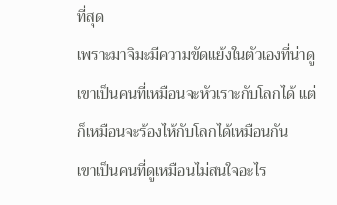ที่สุด
เพราะมาจิมะมีความขัดแย้งในตัวเองที่น่าดู
เขาเป็นคนที่เหมือนจะหัวเราะกับโลกได้ แต่ก็เหมือนจะร้องไห้กับโลกได้เหมือนกัน
เขาเป็นคนที่ดูเหมือนไม่สนใจอะไร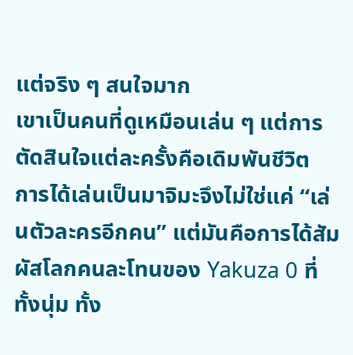แต่จริง ๆ สนใจมาก
เขาเป็นคนที่ดูเหมือนเล่น ๆ แต่การตัดสินใจแต่ละครั้งคือเดิมพันชีวิต
การได้เล่นเป็นมาจิมะจึงไม่ใช่แค่ “เล่นตัวละครอีกคน” แต่มันคือการได้สัมผัสโลกคนละโทนของ Yakuza 0 ที่ทั้งนุ่ม ทั้ง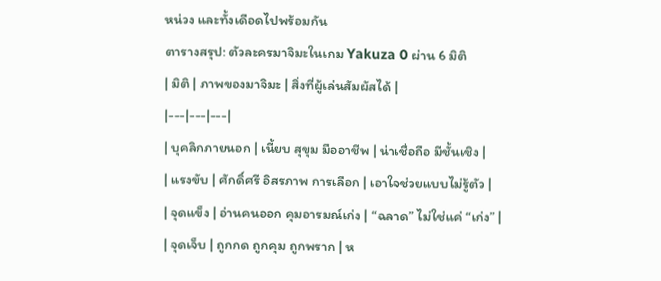หน่วง และทั้งเดือดไปพร้อมกัน
ตารางสรุป: ตัวละครมาจิมะในเกม Yakuza 0 ผ่าน 6 มิติ
| มิติ | ภาพของมาจิมะ | สิ่งที่ผู้เล่นสัมผัสได้ |
|---|---|---|
| บุคลิกภายนอก | เนี้ยบ สุขุม มืออาชีพ | น่าเชื่อถือ มีชั้นเชิง |
| แรงขับ | ศักดิ์ศรี อิสรภาพ การเลือก | เอาใจช่วยแบบไม่รู้ตัว |
| จุดแข็ง | อ่านคนออก คุมอารมณ์เก่ง | “ฉลาด” ไม่ใช่แค่ “เก่ง” |
| จุดเจ็บ | ถูกกด ถูกคุม ถูกพราก | ห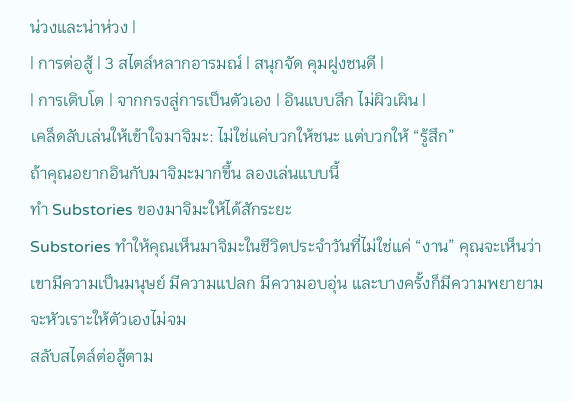น่วงและน่าห่วง |
| การต่อสู้ | 3 สไตล์หลากอารมณ์ | สนุกจัด คุมฝูงชนดี |
| การเติบโต | จากกรงสู่การเป็นตัวเอง | อินแบบลึก ไม่ผิวเผิน |
เคล็ดลับเล่นให้เข้าใจมาจิมะ: ไม่ใช่แค่บวกให้ชนะ แต่บวกให้ “รู้สึก”
ถ้าคุณอยากอินกับมาจิมะมากขึ้น ลองเล่นแบบนี้
ทำ Substories ของมาจิมะให้ได้สักระยะ
Substories ทำให้คุณเห็นมาจิมะในชีวิตประจำวันที่ไม่ใช่แค่ “งาน” คุณจะเห็นว่าเขามีความเป็นมนุษย์ มีความแปลก มีความอบอุ่น และบางครั้งก็มีความพยายามจะหัวเราะให้ตัวเองไม่จม
สลับสไตล์ต่อสู้ตาม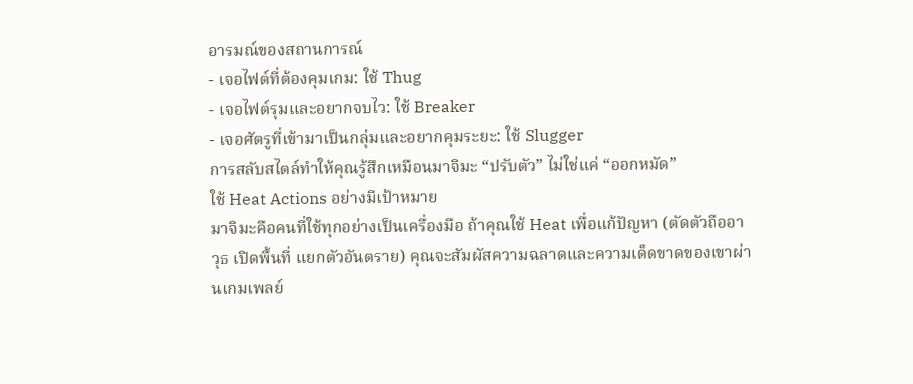อารมณ์ของสถานการณ์
- เจอไฟต์ที่ต้องคุมเกม: ใช้ Thug
- เจอไฟต์รุมและอยากจบไว: ใช้ Breaker
- เจอศัตรูที่เข้ามาเป็นกลุ่มและอยากคุมระยะ: ใช้ Slugger
การสลับสไตล์ทำให้คุณรู้สึกเหมือนมาจิมะ “ปรับตัว” ไม่ใช่แค่ “ออกหมัด”
ใช้ Heat Actions อย่างมีเป้าหมาย
มาจิมะคือคนที่ใช้ทุกอย่างเป็นเครื่องมือ ถ้าคุณใช้ Heat เพื่อแก้ปัญหา (ตัดตัวถืออาวุธ เปิดพื้นที่ แยกตัวอันตราย) คุณจะสัมผัสความฉลาดและความเด็ดขาดของเขาผ่านเกมเพลย์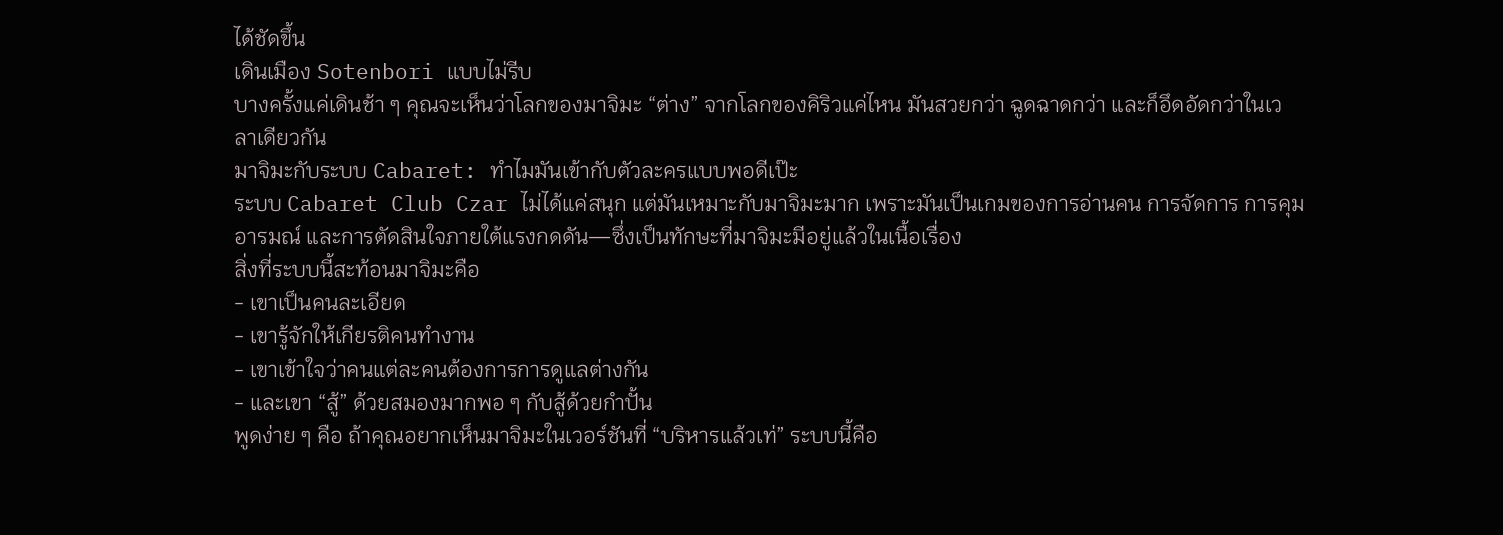ได้ชัดขึ้น
เดินเมือง Sotenbori แบบไม่รีบ
บางครั้งแค่เดินช้า ๆ คุณจะเห็นว่าโลกของมาจิมะ “ต่าง” จากโลกของคิริวแค่ไหน มันสวยกว่า ฉูดฉาดกว่า และก็อึดอัดกว่าในเวลาเดียวกัน
มาจิมะกับระบบ Cabaret: ทำไมมันเข้ากับตัวละครแบบพอดีเป๊ะ
ระบบ Cabaret Club Czar ไม่ได้แค่สนุก แต่มันเหมาะกับมาจิมะมาก เพราะมันเป็นเกมของการอ่านคน การจัดการ การคุมอารมณ์ และการตัดสินใจภายใต้แรงกดดัน—ซึ่งเป็นทักษะที่มาจิมะมีอยู่แล้วในเนื้อเรื่อง
สิ่งที่ระบบนี้สะท้อนมาจิมะคือ
- เขาเป็นคนละเอียด
- เขารู้จักให้เกียรติคนทำงาน
- เขาเข้าใจว่าคนแต่ละคนต้องการการดูแลต่างกัน
- และเขา “สู้” ด้วยสมองมากพอ ๆ กับสู้ด้วยกำปั้น
พูดง่าย ๆ คือ ถ้าคุณอยากเห็นมาจิมะในเวอร์ชันที่ “บริหารแล้วเท่” ระบบนี้คือ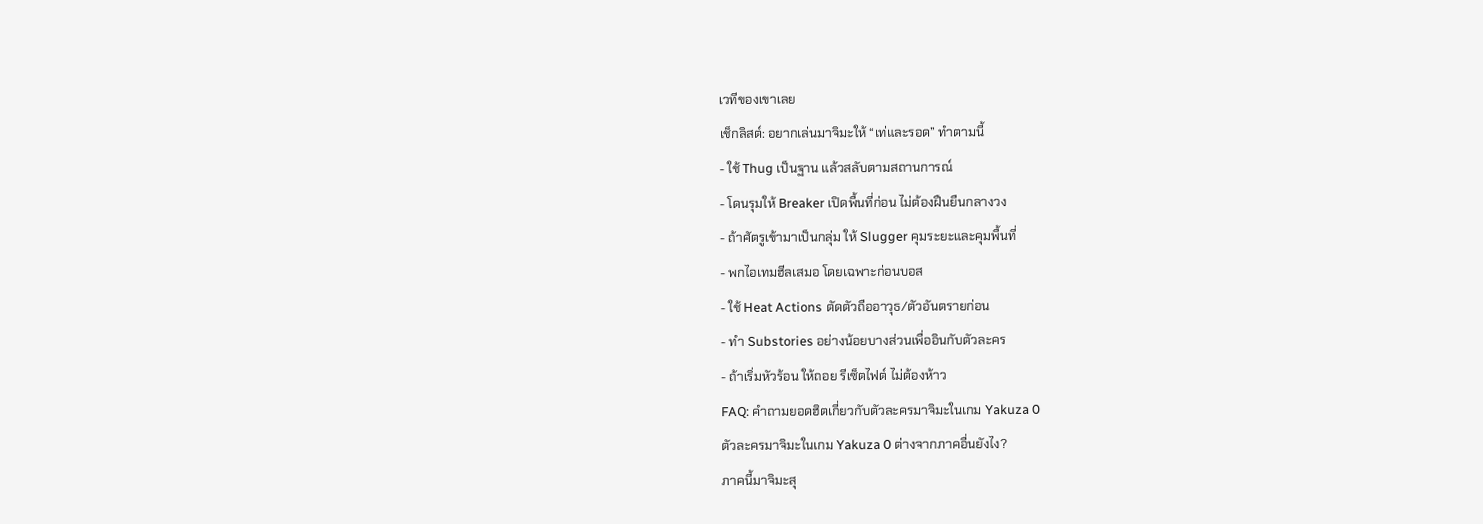เวทีของเขาเลย
เช็กลิสต์: อยากเล่นมาจิมะให้ “เท่และรอด” ทำตามนี้
- ใช้ Thug เป็นฐาน แล้วสลับตามสถานการณ์
- โดนรุมให้ Breaker เปิดพื้นที่ก่อน ไม่ต้องฝืนยืนกลางวง
- ถ้าศัตรูเข้ามาเป็นกลุ่ม ให้ Slugger คุมระยะและคุมพื้นที่
- พกไอเทมฮีลเสมอ โดยเฉพาะก่อนบอส
- ใช้ Heat Actions ตัดตัวถืออาวุธ/ตัวอันตรายก่อน
- ทำ Substories อย่างน้อยบางส่วนเพื่ออินกับตัวละคร
- ถ้าเริ่มหัวร้อน ให้ถอย รีเซ็ตไฟต์ ไม่ต้องห้าว
FAQ: คำถามยอดฮิตเกี่ยวกับตัวละครมาจิมะในเกม Yakuza 0
ตัวละครมาจิมะในเกม Yakuza 0 ต่างจากภาคอื่นยังไง?
ภาคนี้มาจิมะสุ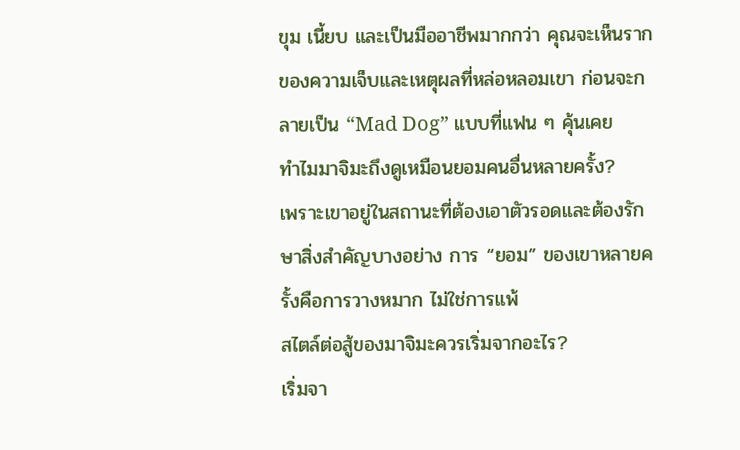ขุม เนี้ยบ และเป็นมืออาชีพมากกว่า คุณจะเห็นรากของความเจ็บและเหตุผลที่หล่อหลอมเขา ก่อนจะกลายเป็น “Mad Dog” แบบที่แฟน ๆ คุ้นเคย
ทำไมมาจิมะถึงดูเหมือนยอมคนอื่นหลายครั้ง?
เพราะเขาอยู่ในสถานะที่ต้องเอาตัวรอดและต้องรักษาสิ่งสำคัญบางอย่าง การ “ยอม” ของเขาหลายครั้งคือการวางหมาก ไม่ใช่การแพ้
สไตล์ต่อสู้ของมาจิมะควรเริ่มจากอะไร?
เริ่มจา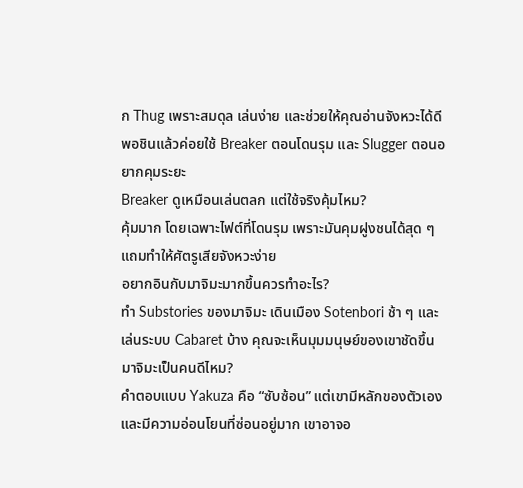ก Thug เพราะสมดุล เล่นง่าย และช่วยให้คุณอ่านจังหวะได้ดี พอชินแล้วค่อยใช้ Breaker ตอนโดนรุม และ Slugger ตอนอยากคุมระยะ
Breaker ดูเหมือนเล่นตลก แต่ใช้จริงคุ้มไหม?
คุ้มมาก โดยเฉพาะไฟต์ที่โดนรุม เพราะมันคุมฝูงชนได้สุด ๆ แถมทำให้ศัตรูเสียจังหวะง่าย
อยากอินกับมาจิมะมากขึ้นควรทำอะไร?
ทำ Substories ของมาจิมะ เดินเมือง Sotenbori ช้า ๆ และเล่นระบบ Cabaret บ้าง คุณจะเห็นมุมมนุษย์ของเขาชัดขึ้น
มาจิมะเป็นคนดีไหม?
คำตอบแบบ Yakuza คือ “ซับซ้อน” แต่เขามีหลักของตัวเองและมีความอ่อนโยนที่ซ่อนอยู่มาก เขาอาจอ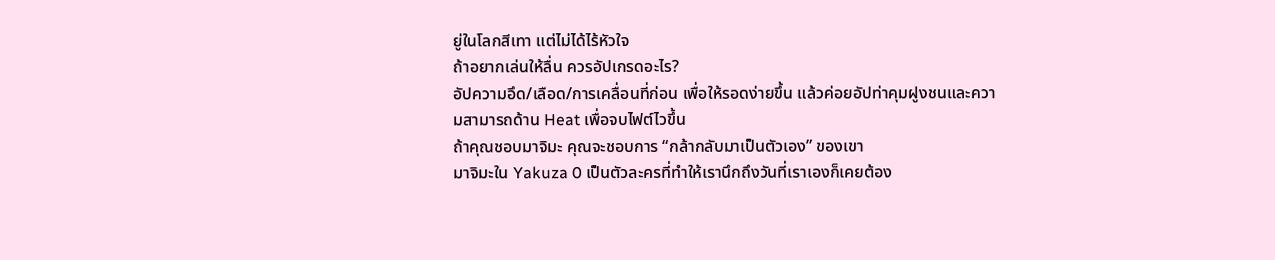ยู่ในโลกสีเทา แต่ไม่ได้ไร้หัวใจ
ถ้าอยากเล่นให้ลื่น ควรอัปเกรดอะไร?
อัปความอึด/เลือด/การเคลื่อนที่ก่อน เพื่อให้รอดง่ายขึ้น แล้วค่อยอัปท่าคุมฝูงชนและความสามารถด้าน Heat เพื่อจบไฟต์ไวขึ้น
ถ้าคุณชอบมาจิมะ คุณจะชอบการ “กล้ากลับมาเป็นตัวเอง” ของเขา
มาจิมะใน Yakuza 0 เป็นตัวละครที่ทำให้เรานึกถึงวันที่เราเองก็เคยต้อง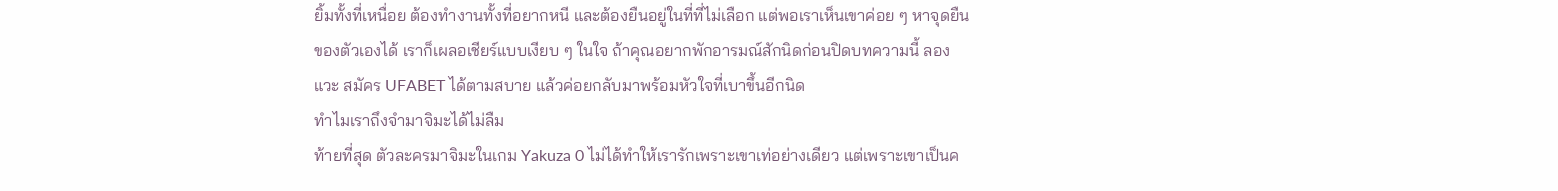ยิ้มทั้งที่เหนื่อย ต้องทำงานทั้งที่อยากหนี และต้องยืนอยู่ในที่ที่ไม่เลือก แต่พอเราเห็นเขาค่อย ๆ หาจุดยืนของตัวเองได้ เราก็เผลอเชียร์แบบเงียบ ๆ ในใจ ถ้าคุณอยากพักอารมณ์สักนิดก่อนปิดบทความนี้ ลองแวะ สมัคร UFABET ได้ตามสบาย แล้วค่อยกลับมาพร้อมหัวใจที่เบาขึ้นอีกนิด
ทำไมเราถึงจำมาจิมะได้ไม่ลืม
ท้ายที่สุด ตัวละครมาจิมะในเกม Yakuza 0 ไม่ได้ทำให้เรารักเพราะเขาเท่อย่างเดียว แต่เพราะเขาเป็นค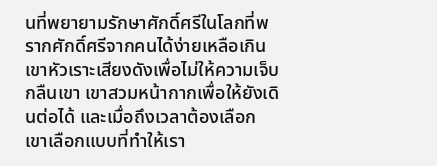นที่พยายามรักษาศักดิ์ศรีในโลกที่พรากศักดิ์ศรีจากคนได้ง่ายเหลือเกิน เขาหัวเราะเสียงดังเพื่อไม่ให้ความเจ็บกลืนเขา เขาสวมหน้ากากเพื่อให้ยังเดินต่อได้ และเมื่อถึงเวลาต้องเลือก เขาเลือกแบบที่ทำให้เรา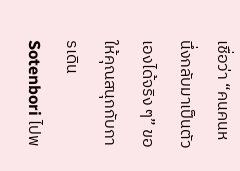เชื่อว่า “คนคนหนึ่งกลับมาเป็นตัวเองได้จริง ๆ” ขอให้คุณสนุกกับการเดิน Sotenbori ไปพ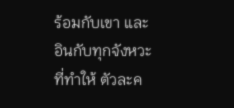ร้อมกับเขา และอินกับทุกจังหวะที่ทำให้ ตัวละค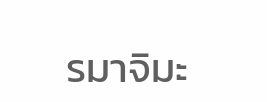รมาจิมะ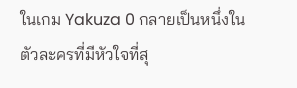ในเกม Yakuza 0 กลายเป็นหนึ่งในตัวละครที่มีหัวใจที่สุ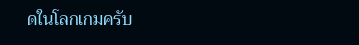ดในโลกเกมครับ